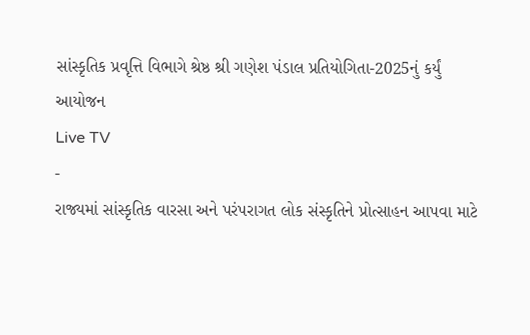સાંસ્કૃતિક પ્રવૃત્તિ વિભાગે શ્રેષ્ઠ શ્રી ગણેશ પંડાલ પ્રતિયોગિતા-2025નું કર્યું આયોજન
Live TV
-
રાજ્યમાં સાંસ્કૃતિક વારસા અને પરંપરાગત લોક સંસ્કૃતિને પ્રોત્સાહન આપવા માટે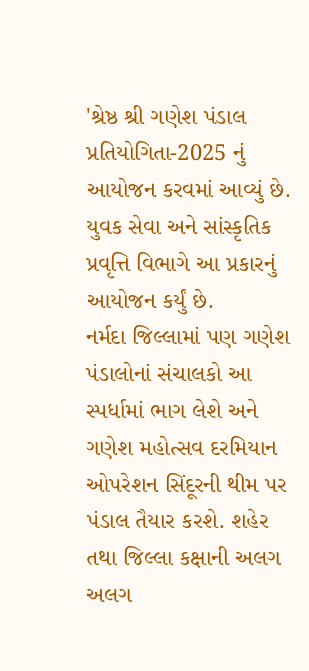'શ્રેષ્ઠ શ્રી ગણેશ પંડાલ પ્રતિયોગિતા-2025 નું આયોજન કરવમાં આવ્યું છે. યુવક સેવા અને સાંસ્કૃતિક પ્રવૃત્તિ વિભાગે આ પ્રકારનું આયોજન કર્યું છે.
નર્મદા જિલ્લામાં પણ ગણેશ પંડાલોનાં સંચાલકો આ સ્પર્ધામાં ભાગ લેશે અને ગણેશ મહોત્સવ દરમિયાન ઓપરેશન સિંદૂરની થીમ પર પંડાલ તૈયાર કરશે. શહેર તથા જિલ્લા કક્ષાની અલગ અલગ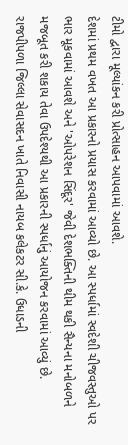ટીમો દ્વારા મૂલ્યાંકન કરી પ્રોત્સાહન આપવામાં આવશે.
દેશમાં પ્રથમ વખત આ પ્રકારનો પ્રયાસ કરવામાં આવ્યો છે. આ સ્પર્ધામાં સ્વદેશી ચીજવસ્તુઓ પર ભાર મૂકવામાં આવશે અને 'ઓપરેશન સિંદૂર' જેવી દેશભક્તિની થીમ થકી સૈન્યના મનોબળને મજબૂત કરી શકાય તેવા ઉપદેશ્યથી આ પ્રકારની સ્પર્ધાનું આયોજન કરવામાં આવ્યું છે.
રાજપીપળા જિલ્લા સેવાસદન ખાતે નિવાસી નાયબ કલેકટર સી.કે. ઉધાડની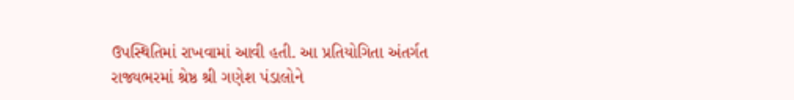ઉપસ્થિતિમાં રાખવામાં આવી હતી. આ પ્રતિયોગિતા અંતર્ગત રાજ્યભરમાં શ્રેષ્ઠ શ્રી ગણેશ પંડાલોને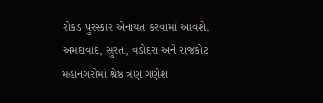રોકડ પુરસ્કાર એનાયત કરવામાં આવશે.
અમદાવાદ, સુરત, વડોદરા અને રાજકોટ મહાનગરોમાં શ્રેષ્ઠ ત્રણ ગણેશ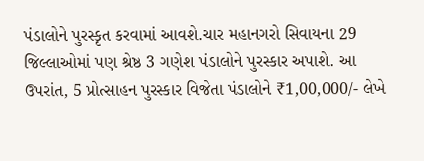પંડાલોને પુરસ્કૃત કરવામાં આવશે.ચાર મહાનગરો સિવાયના 29 જિલ્લાઓમાં પણ શ્રેષ્ઠ 3 ગણેશ પંડાલોને પુરસ્કાર અપાશે. આ ઉપરાંત, 5 પ્રોત્સાહન પુરસ્કાર વિજેતા પંડાલોને ₹1,00,000/- લેખે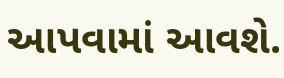આપવામાં આવશે.